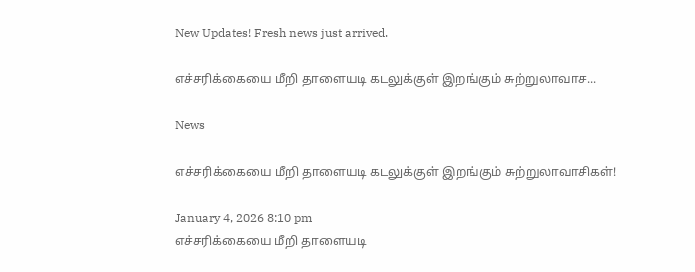New Updates! Fresh news just arrived.

எச்சரிக்கையை மீறி தாளையடி கடலுக்குள் இறங்கும் சுற்றுலாவாச...

News

எச்சரிக்கையை மீறி தாளையடி கடலுக்குள் இறங்கும் சுற்றுலாவாசிகள்!

January 4, 2026 8:10 pm
எச்சரிக்கையை மீறி தாளையடி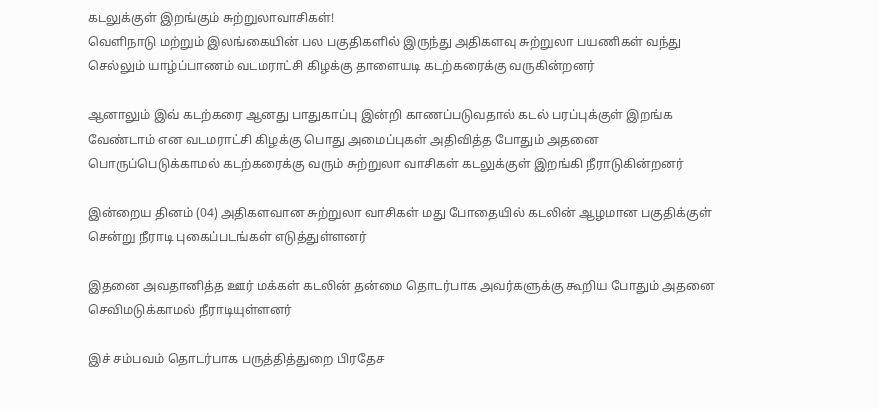கடலுக்குள் இறங்கும் சுற்றுலாவாசிகள்!
வெளிநாடு மற்றும் இலங்கையின் பல பகுதிகளில் இருந்து அதிகளவு சுற்றுலா பயணிகள் வந்து செல்லும் யாழ்ப்பாணம் வடமராட்சி கிழக்கு தாளையடி கடற்கரைக்கு வருகின்றனர்

ஆனாலும் இவ் கடற்கரை ஆனது பாதுகாப்பு இன்றி காணப்படுவதால் கடல் பரப்புக்குள் இறங்க வேண்டாம் என வடமராட்சி கிழக்கு பொது அமைப்புகள் அதிவித்த போதும் அதனை பொருப்பெடுக்காமல் கடற்கரைக்கு வரும் சுற்றுலா வாசிகள் கடலுக்குள் இறங்கி நீராடுகின்றனர்

இன்றைய தினம் (04) அதிகளவான சுற்றுலா வாசிகள் மது போதையில் கடலின் ஆழமான பகுதிக்குள் சென்று நீராடி புகைப்படங்கள் எடுத்துள்ளனர்

இதனை அவதானித்த ஊர் மக்கள் கடலின் தன்மை தொடர்பாக அவர்களுக்கு கூறிய போதும் அதனை செவிமடுக்காமல் நீராடியுள்ளனர்

இச் சம்பவம் தொடர்பாக பருத்தித்துறை பிரதேச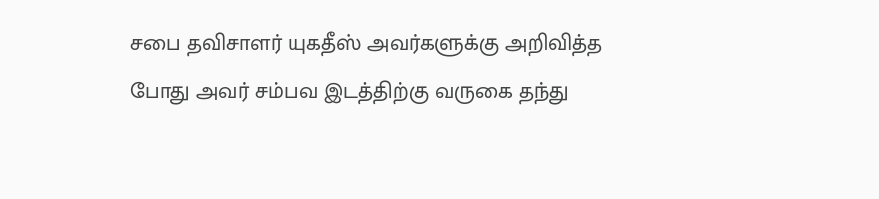சபை தவிசாளர் யுகதீஸ் அவர்களுக்கு அறிவித்த போது அவர் சம்பவ இடத்திற்கு வருகை தந்து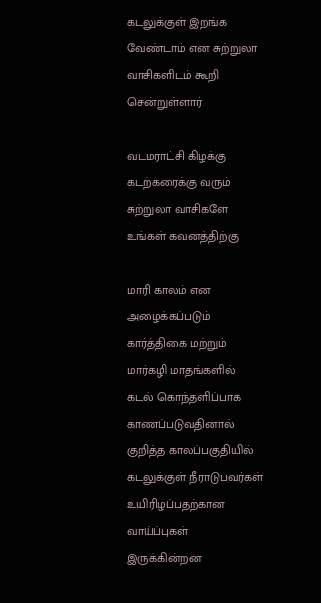கடலுக்குள் இறங்க வேண்டாம் என சுற்றுலா வாசிகளிடம் கூறி சென்றுள்ளார்

வடமராட்சி கிழக்கு கடற்கரைக்கு வரும் சுற்றுலா வாசிகளே உங்கள் கவனத்திற்கு

மாரி காலம் என அழைக்கப்படும் கார்த்திகை மற்றும் மார்கழி மாதங்களில் கடல் கொந்தளிப்பாக காணப்படுவதினால் குறித்த காலப்பகுதியில் கடலுக்குள் நீராடுபவர்கள் உயிரிழப்பதற்கான வாய்ப்புகள் இருக்கின்றன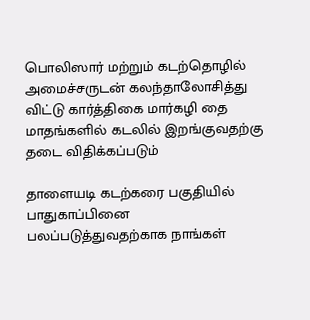பொலிஸார் மற்றும் கடற்தொழில் அமைச்சருடன் கலந்தாலோசித்து விட்டு கார்த்திகை மார்கழி தை மாதங்களில் கடலில் இறங்குவதற்கு தடை விதிக்கப்படும்

தாளையடி கடற்கரை பகுதியில் பாதுகாப்பினை பலப்படுத்துவதற்காக நாங்கள்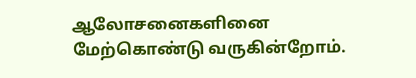ஆலோசனைகளினை மேற்கொண்டு வருகின்றோம்.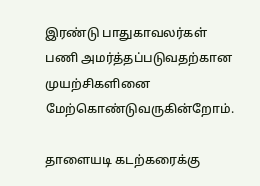இரண்டு பாதுகாவலர்கள் பணி அமர்த்தப்படுவதற்கான முயற்சிகளினை மேற்கொண்டுவருகின்றோம்.

தாளையடி கடற்கரைக்கு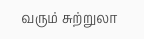வரும் சுற்றுலா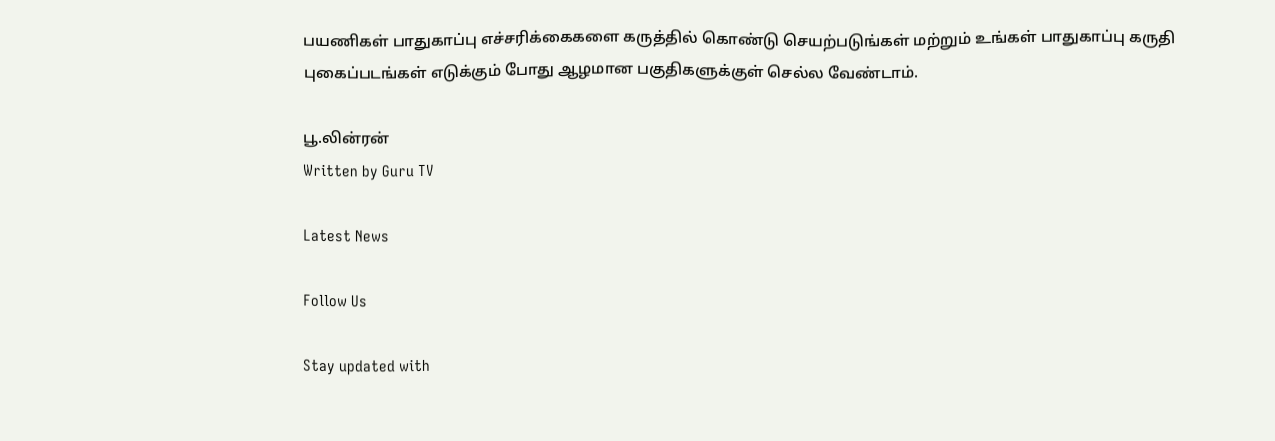பயணிகள் பாதுகாப்பு எச்சரிக்கைகளை கருத்தில் கொண்டு செயற்படுங்கள் மற்றும் உங்கள் பாதுகாப்பு கருதி புகைப்படங்கள் எடுக்கும் போது ஆழமான பகுதிகளுக்குள் செல்ல வேண்டாம்.

பூ.லின்ரன்
Written by Guru TV

Latest News

Follow Us

Stay updated with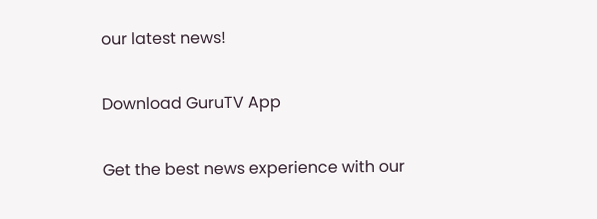our latest news!

Download GuruTV App

Get the best news experience with our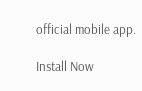official mobile app.

Install Now